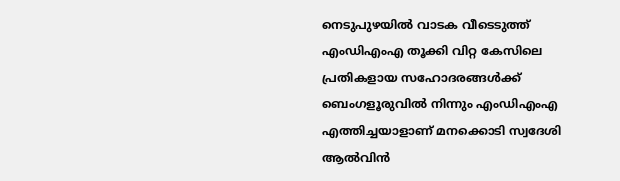നെടുപുഴയില്‍ വാടക വീടെടുത്ത് എംഡിഎംഎ തൂക്കി വിറ്റ കേസിലെ പ്രതികളായ സഹോദരങ്ങള്‍ക്ക് ബെംഗളൂരുവില്‍ നിന്നും എംഡിഎംഎ എത്തിച്ചയാളാണ് മനക്കൊടി സ്വദേശി ആല്‍വിന്‍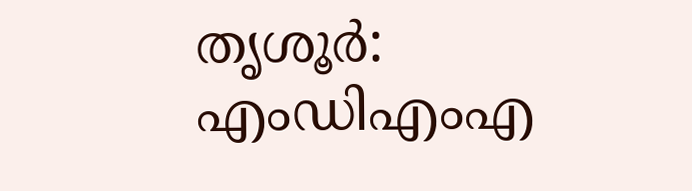തൃശൂർ: എംഡിഎംഎ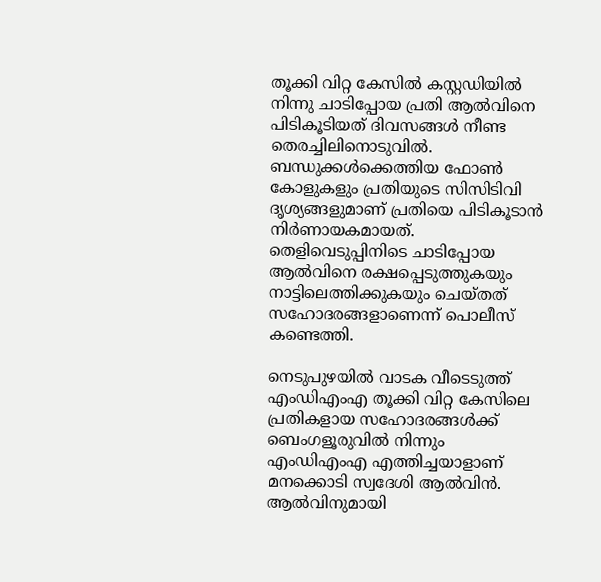തൂക്കി വിറ്റ കേസില്‍ കസ്റ്റഡിയില്‍ നിന്നു ചാടിപ്പോയ പ്രതി ആല്‍വിനെ പിടികൂടിയത് ദിവസങ്ങള്‍ നീണ്ട തെരച്ചിലിനൊടുവില്‍. ബന്ധുക്കള്‍ക്കെത്തിയ ഫോണ്‍ കോളുകളും പ്രതിയുടെ സിസിടിവി ദൃശ്യങ്ങളുമാണ് പ്രതിയെ പിടികൂടാന്‍ നിര്‍ണായകമായത്. തെളിവെടുപ്പിനിടെ ചാടിപ്പോയ ആല്‍വിനെ രക്ഷപ്പെടുത്തുകയും നാട്ടിലെത്തിക്കുകയും ചെയ്തത് സഹോദരങ്ങളാണെന്ന് പൊലീസ് കണ്ടെത്തി.

നെടുപുഴയില്‍ വാടക വീടെടുത്ത് എംഡിഎംഎ തൂക്കി വിറ്റ കേസിലെ പ്രതികളായ സഹോദരങ്ങള്‍ക്ക് ബെംഗളൂരുവില്‍ നിന്നും എംഡിഎംഎ എത്തിച്ചയാളാണ് മനക്കൊടി സ്വദേശി ആല്‍വിന്‍. ആല്‍വിനുമായി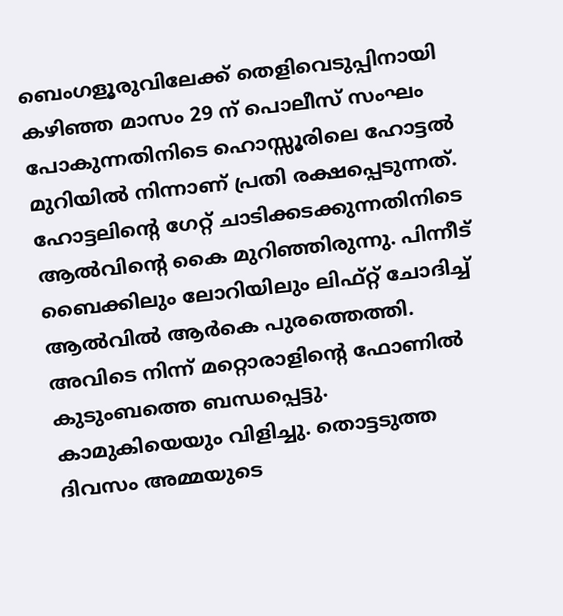ബെംഗളൂരുവിലേക്ക് തെളിവെടുപ്പിനായി കഴിഞ്ഞ മാസം 29 ന് പൊലീസ് സംഘം പോകുന്നതിനിടെ ഹൊസ്സൂരിലെ ഹോട്ടല്‍ മുറിയില്‍ നിന്നാണ് പ്രതി രക്ഷപ്പെടുന്നത്. ഹോട്ടലിന്‍റെ ഗേറ്റ് ചാടിക്കടക്കുന്നതിനിടെ ആല്‍വിന്‍റെ കൈ മുറിഞ്ഞിരുന്നു. പിന്നീട് ബൈക്കിലും ലോറിയിലും ലിഫ്റ്റ് ചോദിച്ച് ആല്‍വില്‍ ആര്‍കെ പുരത്തെത്തി. അവിടെ നിന്ന് മറ്റൊരാളിന്‍റെ ഫോണില്‍ കുടുംബത്തെ ബന്ധപ്പെട്ടു. കാമുകിയെയും വിളിച്ചു. തൊട്ടടുത്ത ദിവസം അമ്മയുടെ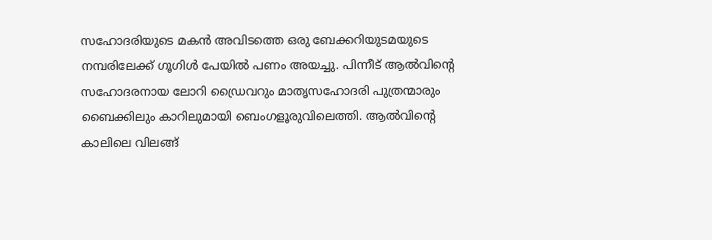സഹോദരിയുടെ മകന്‍ അവിടത്തെ ഒരു ബേക്കറിയുടമയുടെ നമ്പരിലേക്ക് ഗൂഗിള്‍ പേയില്‍ പണം അയച്ചു. പിന്നീട് ആല്‍വിന്‍റെ സഹോദരനായ ലോറി ഡ്രൈവറും മാതൃസഹോദരി പുത്രന്മാരും ബൈക്കിലും കാറിലുമായി ബെംഗളൂരുവിലെത്തി. ആല്‍വിന്‍റെ കാലിലെ വിലങ്ങ്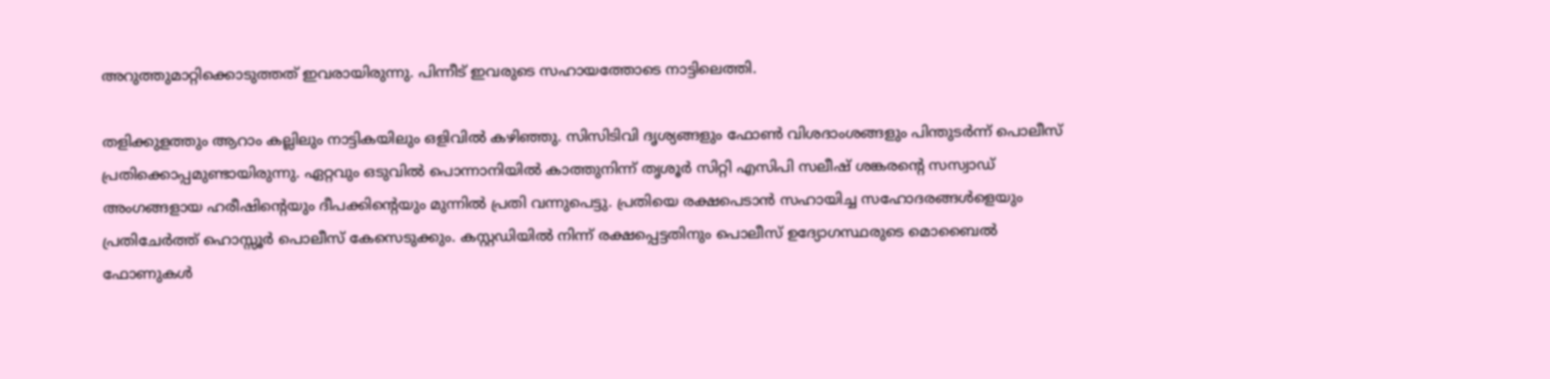അറുത്തുമാറ്റിക്കൊടുത്തത് ഇവരായിരുന്നു. പിന്നീട് ഇവരുടെ സഹായത്തോടെ നാട്ടിലെത്തി.

തളിക്കുളത്തും ആറാം കല്ലിലും നാട്ടികയിലും ഒളിവില്‍ കഴിഞ്ഞു. സിസിടിവി ദൃശ്യങ്ങളും ഫോണ്‍ വിശദാംശങ്ങളും പിന്തുടര്‍ന്ന് പൊലീസ് പ്രതിക്കൊപ്പമുണ്ടായിരുന്നു. ഏറ്റവും ഒടുവില്‍ പൊന്നാനിയില്‍ കാത്തുനിന്ന് തൃശൂര്‍ സിറ്റി എസിപി സലീഷ് ശങ്കരന്‍റെ സസ്വാഡ് അംഗങ്ങളായ ഹരീഷിന്‍റെയും ദീപക്കിന്‍റെയും മുന്നില്‍ പ്രതി വന്നുപെട്ടു. പ്രതിയെ രക്ഷപെടാന്‍ സഹായിച്ച സഹോദരങ്ങള്‍ളെയും പ്രതിചേര്‍ത്ത് ഹൊസ്സൂര്‍ പൊലീസ് കേസെടുക്കും. കസ്റ്റഡിയില്‍ നിന്ന് രക്ഷപ്പെട്ടതിനും പൊലീസ് ഉദ്യോഗസ്ഥരുടെ മൊബൈല്‍ ഫോണുകള്‍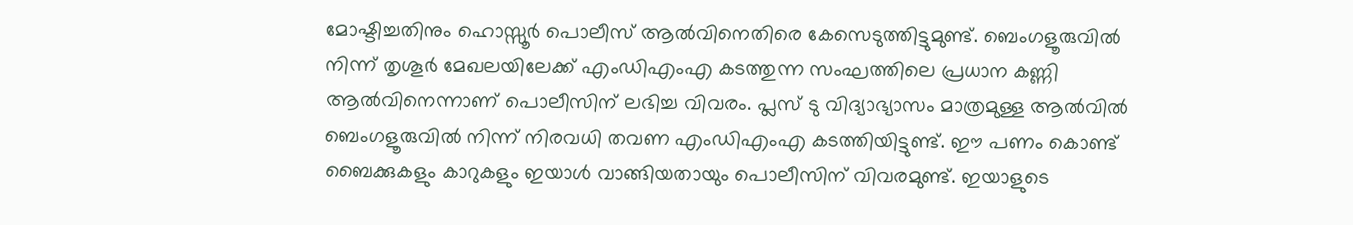മോഷ്ടിച്ചതിനും ഹൊസ്സൂര്‍ പൊലീസ് ആല്‍വിനെതിരെ കേസെടുത്തിട്ടുമുണ്ട്. ബെംഗളൂരുവില്‍ നിന്ന് തൃശൂർ മേഖലയിലേക്ക് എംഡിഎംഎ കടത്തുന്ന സംഘത്തിലെ പ്രധാന കണ്ണി ആല്‍വിനെന്നാണ് പൊലീസിന് ലഭിച്ച വിവരം. പ്ലസ് ടു വിദ്യാഭ്യാസം മാത്രമുള്ള ആല്‍വില്‍ ബെംഗളൂരുവില്‍ നിന്ന് നിരവധി തവണ എംഡിഎംഎ കടത്തിയിട്ടുണ്ട്. ഈ പണം കൊണ്ട് ബൈക്കുകളും കാറുകളും ഇയാള്‍ വാങ്ങിയതായും പൊലീസിന് വിവരമുണ്ട്. ഇയാളുടെ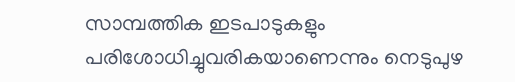സാമ്പത്തിക ഇടപാടുകളും പരിശോധിച്ചുവരികയാണെന്നും നെടുപുഴ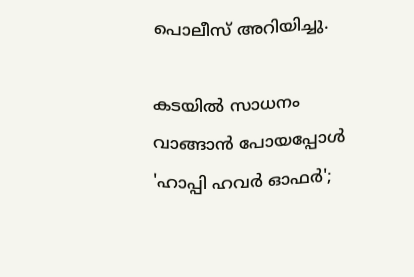പൊലീസ് അറിയിച്ചു.

കടയിൽ സാധനം വാങ്ങാൻ പോയപ്പോൾ 'ഹാപ്പി ഹവർ ഓഫർ';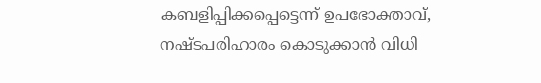കബളിപ്പിക്കപ്പെട്ടെന്ന് ഉപഭോക്താവ്, നഷ്ടപരിഹാരം കൊടുക്കാൻ വിധി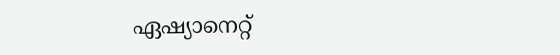ഏഷ്യാനെറ്റ്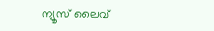ന്യൂസ് ലൈവ്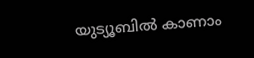യുട്യൂബിൽ കാണാം